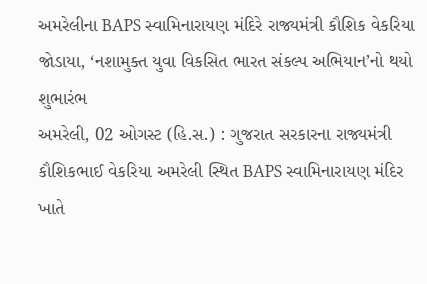અમરેલીના BAPS સ્વામિનારાયણ મંદિરે રાજ્યમંત્રી કૌશિક વેકરિયા જોડાયા, ‘નશામુક્ત યુવા વિકસિત ભારત સંકલ્પ અભિયાન’નો થયો શુભારંભ
અમરેલી, 02 ઓગસ્ટ (હિ.સ.) : ગુજરાત સરકારના રાજ્યમંત્રી કૌશિકભાઈ વેકરિયા અમરેલી સ્થિત BAPS સ્વામિનારાયણ મંદિર ખાતે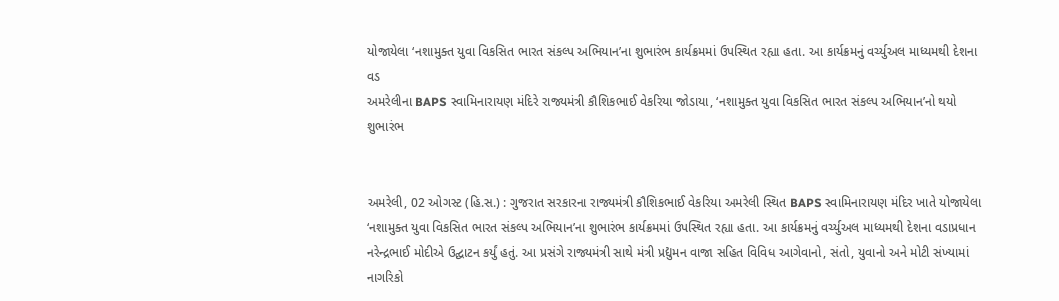યોજાયેલા ‘નશામુક્ત યુવા વિકસિત ભારત સંકલ્પ અભિયાન’ના શુભારંભ કાર્યક્રમમાં ઉપસ્થિત રહ્યા હતા. આ કાર્યક્રમનું વર્ચ્યુઅલ માધ્યમથી દેશના વડ
અમરેલીના BAPS સ્વામિનારાયણ મંદિરે રાજ્યમંત્રી કૌશિકભાઈ વેકરિયા જોડાયા, ‘નશામુક્ત યુવા વિકસિત ભારત સંકલ્પ અભિયાન’નો થયો શુભારંભ


અમરેલી, 02 ઓગસ્ટ (હિ.સ.) : ગુજરાત સરકારના રાજ્યમંત્રી કૌશિકભાઈ વેકરિયા અમરેલી સ્થિત BAPS સ્વામિનારાયણ મંદિર ખાતે યોજાયેલા ‘નશામુક્ત યુવા વિકસિત ભારત સંકલ્પ અભિયાન’ના શુભારંભ કાર્યક્રમમાં ઉપસ્થિત રહ્યા હતા. આ કાર્યક્રમનું વર્ચ્યુઅલ માધ્યમથી દેશના વડાપ્રધાન નરેન્દ્રભાઈ મોદીએ ઉદ્ઘાટન કર્યું હતું. આ પ્રસંગે રાજ્યમંત્રી સાથે મંત્રી પ્રદ્યુમન વાજા સહિત વિવિધ આગેવાનો, સંતો, યુવાનો અને મોટી સંખ્યામાં નાગરિકો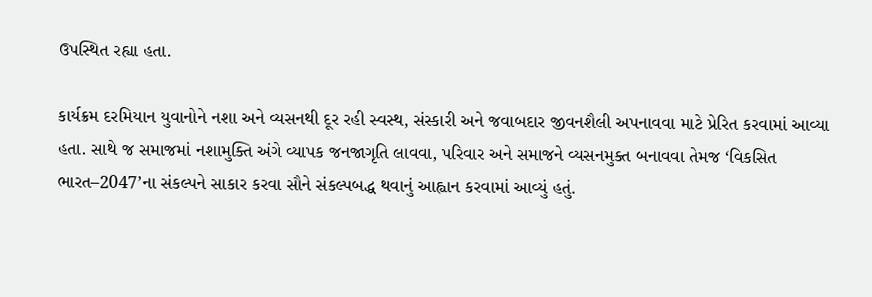ઉપસ્થિત રહ્યા હતા.

કાર્યક્રમ દરમિયાન યુવાનોને નશા અને વ્યસનથી દૂર રહી સ્વસ્થ, સંસ્કારી અને જવાબદાર જીવનશૈલી અપનાવવા માટે પ્રેરિત કરવામાં આવ્યા હતા. સાથે જ સમાજમાં નશામુક્તિ અંગે વ્યાપક જનજાગૃતિ લાવવા, પરિવાર અને સમાજને વ્યસનમુક્ત બનાવવા તેમજ ‘વિકસિત ભારત–2047’ના સંકલ્પને સાકાર કરવા સૌને સંકલ્પબદ્ધ થવાનું આહ્વાન કરવામાં આવ્યું હતું.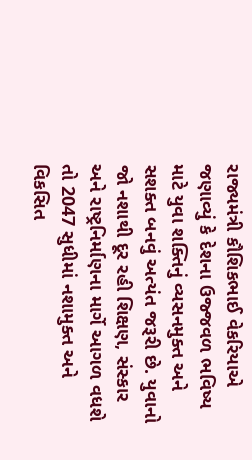રાજ્યમંત્રી કૌશિકભાઈ વેકરિયાએ જણાવ્યું કે દેશના ઉજ્જવળ ભવિષ્ય માટે યુવા શક્તિનું વ્યસનમુક્ત અને સશક્ત બનવું અત્યંત જરૂરી છે. યુવાનો જો નશાથી દૂર રહી શિક્ષણ, સંસ્કાર અને રાષ્ટ્રનિર્માણના માર્ગે આગળ વધશે તો 2047 સુધીમાં નશામુક્ત અને વિકસિત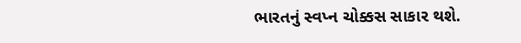ભારતનું સ્વપ્ન ચોક્કસ સાકાર થશે.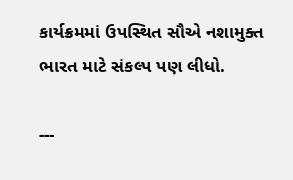કાર્યક્રમમાં ઉપસ્થિત સૌએ નશામુક્ત ભારત માટે સંકલ્પ પણ લીધો.

---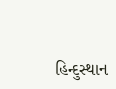હિન્દુસ્થાન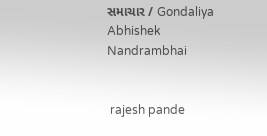સમાચાર / Gondaliya Abhishek Nandrambhai


 rajesh pande